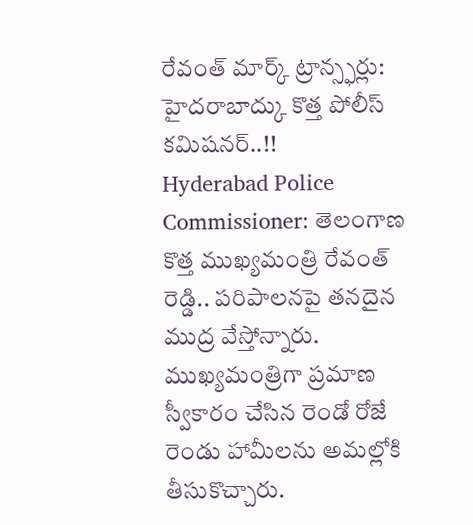రేవంత్ మార్క్ ట్రాన్స్ఫర్లు: హైదరాబాద్కు కొత్త పోలీస్ కమిషనర్..!!
Hyderabad Police Commissioner: తెలంగాణ కొత్త ముఖ్యమంత్రి రేవంత్ రెడ్డి.. పరిపాలనపై తనదైన ముద్ర వేస్తోన్నారు. ముఖ్యమంత్రిగా ప్రమాణ స్వీకారం చేసిన రెండో రోజే రెండు హామీలను అమల్లోకి తీసుకొచ్చారు.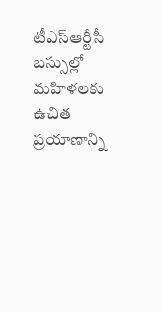టీఎస్ఆర్టీసీ బస్సుల్లో మహిళలకు ఉచిత ప్రయాణాన్ని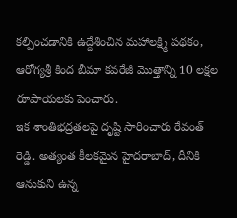కల్పించడానికి ఉద్దేశించిన మహాలక్ష్మి పథకం, ఆరోగ్యశ్రీ కింద బీమా కవరేజీ మొత్తాన్ని 10 లక్షల రూపాయలకు పెంచారు.
ఇక శాంతిభద్రతలపై దృష్టి సారించారు రేవంత్ రెడ్డి. అత్యంత కీలకమైన హైదరాబాద్, దీనికి ఆనుకుని ఉన్న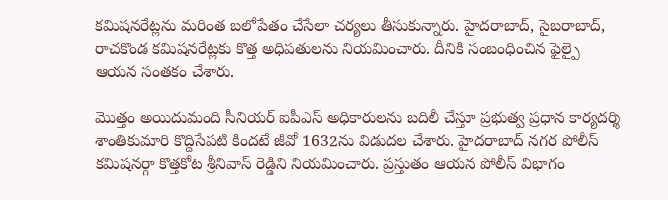కమిషనరేట్లను మరింత బలోపేతం చేసేలా చర్యలు తీసుకున్నారు. హైదరాబాద్, సైబరాబాద్, రాచకొండ కమిషనరేట్లకు కొత్త అధిపతులను నియమించారు. దీనికి సంబంధించిన ఫైల్పై ఆయన సంతకం చేశారు.

మొత్తం అయిదుమంది సీనియర్ ఐపీఎస్ అధికారులను బదిలీ చేస్తూ ప్రభుత్వ ప్రధాన కార్యదర్శి శాంతికుమారి కొద్దిసేపటి కిందటే జీవో 1632ను విడుదల చేశారు. హైదరాబాద్ నగర పోలీస్ కమిషనర్గా కొత్తకోట శ్రీనివాస్ రెడ్డిని నియమించారు. ప్రస్తుతం ఆయన పోలీస్ విభాగం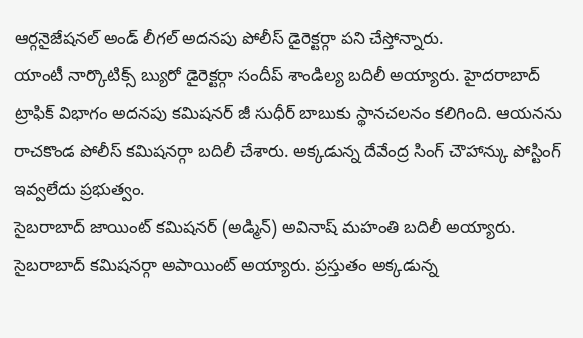ఆర్గనైజేషనల్ అండ్ లీగల్ అదనపు పోలీస్ డైరెక్టర్గా పని చేస్తోన్నారు.
యాంటీ నార్కొటిక్స్ బ్యురో డైరెక్టర్గా సందీప్ శాండిల్య బదిలీ అయ్యారు. హైదరాబాద్ ట్రాఫిక్ విభాగం అదనపు కమిషనర్ జీ సుధీర్ బాబుకు స్థానచలనం కలిగింది. ఆయనను రాచకొండ పోలీస్ కమిషనర్గా బదిలీ చేశారు. అక్కడున్న దేవేంద్ర సింగ్ చౌహాన్కు పోస్టింగ్ ఇవ్వలేదు ప్రభుత్వం.
సైబరాబాద్ జాయింట్ కమిషనర్ (అడ్మిన్) అవినాష్ మహంతి బదిలీ అయ్యారు. సైబరాబాద్ కమిషనర్గా అపాయింట్ అయ్యారు. ప్రస్తుతం అక్కడున్న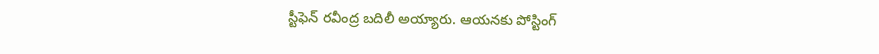స్టీఫెన్ రవీంద్ర బదిలీ అయ్యారు. ఆయనకు పోస్టింగ్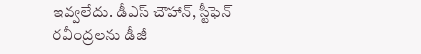ఇవ్వలేదు. డీఎస్ చౌహాన్, స్టీఫెన్ రవీంద్రలను డీజీ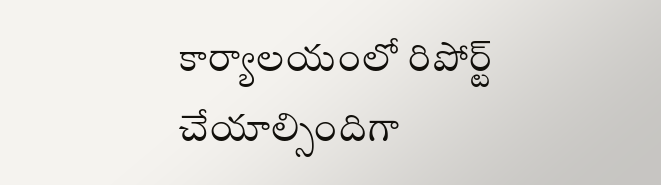కార్యాలయంలో రిపోర్ట్ చేయాల్సిందిగా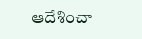ఆదేశించా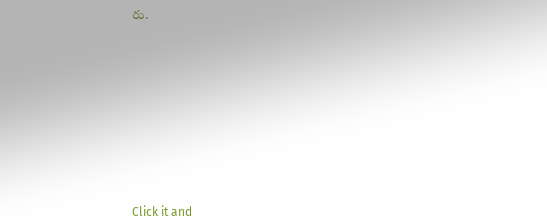రు.












Click it and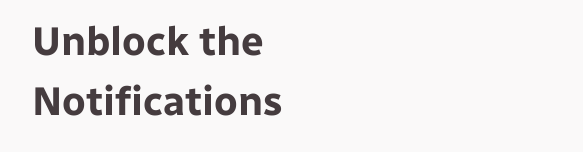Unblock the Notifications